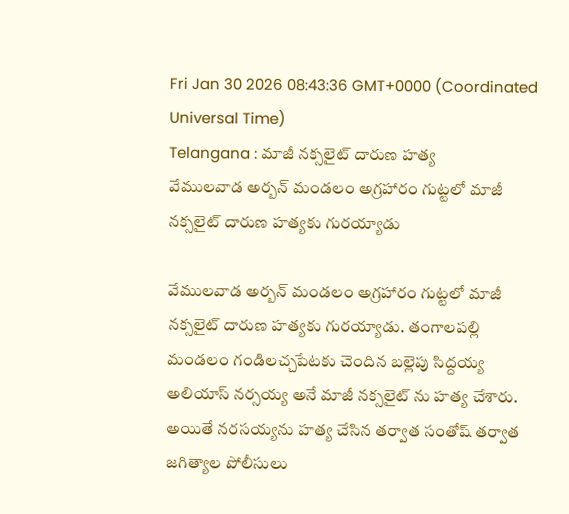Fri Jan 30 2026 08:43:36 GMT+0000 (Coordinated Universal Time)
Telangana : మాజీ నక్సలైట్ దారుణ హత్య
వేములవాడ అర్బన్ మండలం అగ్రహారం గుట్టలో మాజీ నక్సలైట్ దారుణ హత్యకు గురయ్యాడు

వేములవాడ అర్బన్ మండలం అగ్రహారం గుట్టలో మాజీ నక్సలైట్ దారుణ హత్యకు గురయ్యాడు. తంగాలపల్లి మండలం గండిలచ్చపేటకు చెందిన బల్లెపు సిద్దయ్య అలియాస్ నర్సయ్య అనే మాజీ నక్సలైట్ ను హత్య చేశారు. అయితే నరసయ్యను హత్య చేసిన తర్వాత సంతోష్ తర్వాత జగిత్యాల పోలీసులు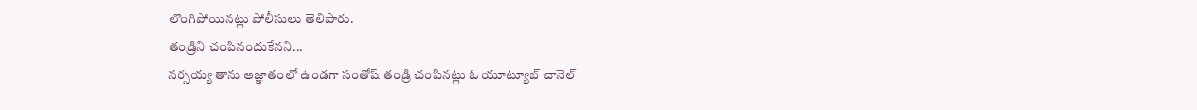లొంగిపోయినట్లు పోలీసులు తెలిపారు.
తండ్రిని చంపినందుకేనని...
నర్సయ్య తాను అజ్ఞాతంలో ఉండగా సంతోష్ తండ్రి చంపినట్లు ఓ యూట్యూబ్ చానెల్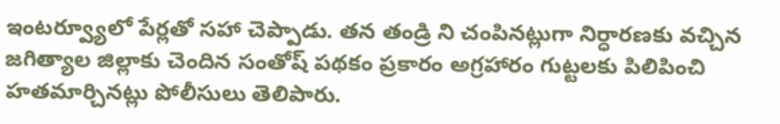ఇంటర్వ్యూలో పేర్లతో సహా చెప్పాడు. తన తండ్రి ని చంపినట్లుగా నిర్ధారణకు వచ్చిన జగిత్యాల జిల్లాకు చెందిన సంతోష్ పథకం ప్రకారం అగ్రహారం గుట్టలకు పిలిపించి హతమార్చినట్లు పోలీసులు తెలిపారు.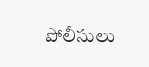పోలీసులు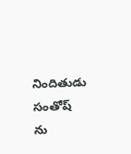నిందితుడు సంతోష్ ను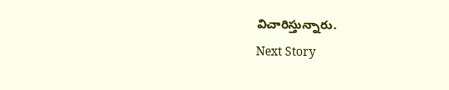విచారిస్తున్నారు.
Next Story